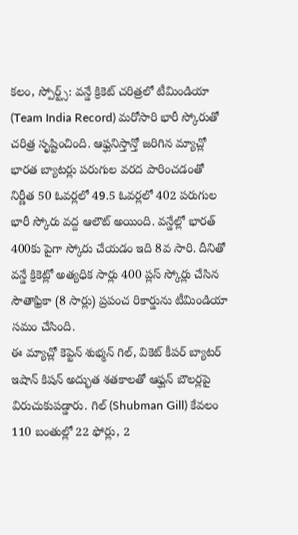కలం, స్పోర్ట్స్: వన్డే క్రికెట్ చరిత్రలో టీమిండియా (Team India Record) మరోసారి భారీ స్కోరుతో చరిత్ర సృష్టించింది. ఆఫ్ఘనిస్తాన్తో జరిగిన మ్యాచ్లో భారత బ్యాటర్లు పరుగుల వరద పారించడంతో నిర్ణీత 50 ఓవర్లలో 49.5 ఓవర్లలో 402 పరుగుల భారీ స్కోరు వద్ద ఆలౌట్ అయింది. వన్డేల్లో భారత్ 400కు పైగా స్కోరు చేయడం ఇది 8వ సారి. దీనితో వన్డే క్రికెట్లో అత్యధిక సార్లు 400 ప్లస్ స్కోర్లు చేసిన సౌతాఫ్రికా (8 సార్లు) ప్రపంచ రికార్డును టీమిండియా సమం చేసింది.
ఈ మ్యాచ్లో కెప్టెన్ శుభ్మన్ గిల్, వికెట్ కీపర్ బ్యాటర్ ఇషాన్ కిషన్ అద్భుత శతకాలతో ఆఫ్ఘన్ బౌలర్లపై విరుచుకుపడ్డారు. గిల్ (Shubman Gill) కేవలం 110 బంతుల్లో 22 ఫోర్లు, 2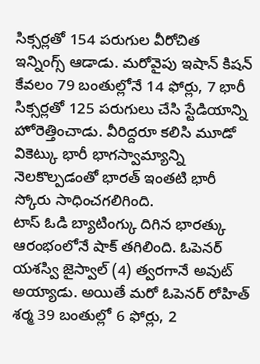సిక్సర్లతో 154 పరుగుల వీరోచిత ఇన్నింగ్స్ ఆడాడు. మరోవైపు ఇషాన్ కిషన్ కేవలం 79 బంతుల్లోనే 14 ఫోర్లు, 7 భారీ సిక్సర్లతో 125 పరుగులు చేసి స్టేడియాన్ని హోరెత్తించాడు. వీరిద్దరూ కలిసి మూడో వికెట్కు భారీ భాగస్వామ్యాన్ని నెలకొల్పడంతో భారత్ ఇంతటి భారీ స్కోరు సాధించగలిగింది.
టాస్ ఓడి బ్యాటింగ్కు దిగిన భారత్కు ఆరంభంలోనే షాక్ తగిలింది. ఓపెనర్ యశస్వి జైస్వాల్ (4) త్వరగానే అవుట్ అయ్యాడు. అయితే మరో ఓపెనర్ రోహిత్ శర్మ 39 బంతుల్లో 6 ఫోర్లు, 2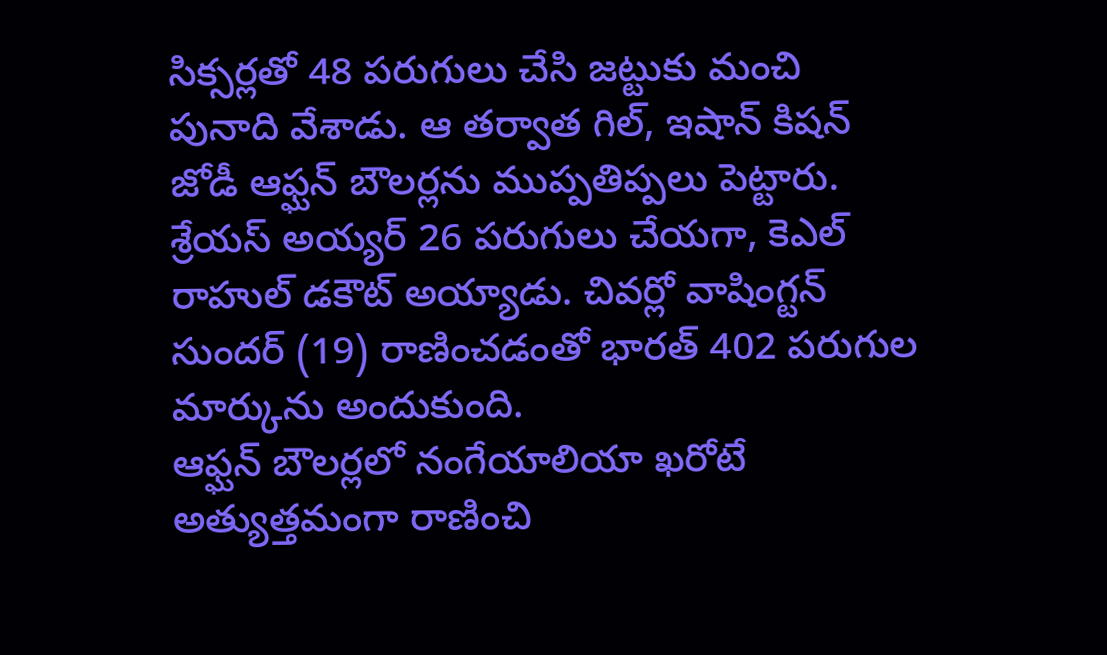సిక్సర్లతో 48 పరుగులు చేసి జట్టుకు మంచి పునాది వేశాడు. ఆ తర్వాత గిల్, ఇషాన్ కిషన్ జోడీ ఆఫ్ఘన్ బౌలర్లను ముప్పతిప్పలు పెట్టారు. శ్రేయస్ అయ్యర్ 26 పరుగులు చేయగా, కెఎల్ రాహుల్ డకౌట్ అయ్యాడు. చివర్లో వాషింగ్టన్ సుందర్ (19) రాణించడంతో భారత్ 402 పరుగుల మార్కును అందుకుంది.
ఆఫ్ఘన్ బౌలర్లలో నంగేయాలియా ఖరోటే అత్యుత్తమంగా రాణించి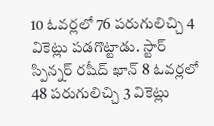10 ఓవర్లలో 76 పరుగులిచ్చి 4 వికెట్లు పడగొట్టాడు. స్టార్ స్పిన్నర్ రషీద్ ఖాన్ 8 ఓవర్లలో 48 పరుగులిచ్చి 3 వికెట్లు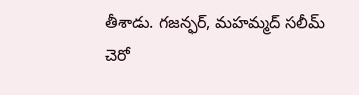తీశాడు. గజన్ఫర్, మహమ్మద్ సలీమ్ చెరో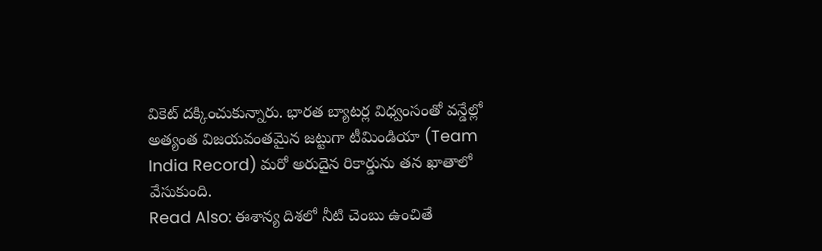వికెట్ దక్కించుకున్నారు. భారత బ్యాటర్ల విధ్వంసంతో వన్డేల్లో అత్యంత విజయవంతమైన జట్టుగా టీమిండియా (Team India Record) మరో అరుదైన రికార్డును తన ఖాతాలో వేసుకుంది.
Read Also: ఈశాన్య దిశలో నీటి చెంబు ఉంచితే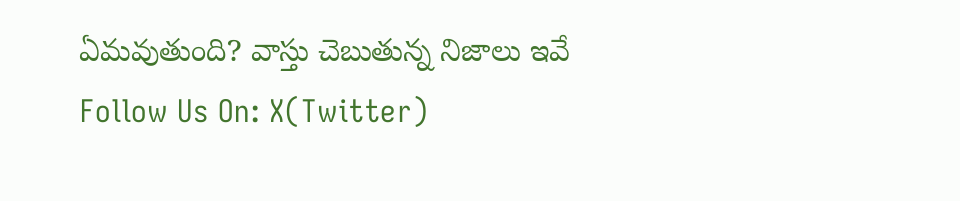ఏమవుతుంది? వాస్తు చెబుతున్న నిజాలు ఇవే
Follow Us On: X(Twitter)